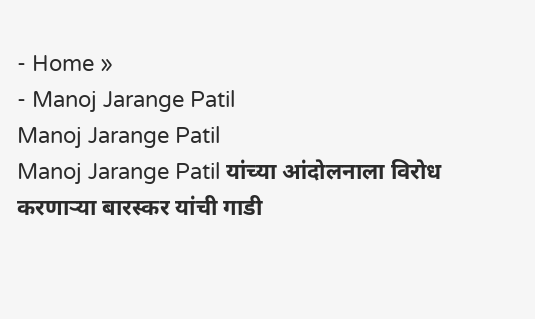- Home »
- Manoj Jarange Patil
Manoj Jarange Patil
Manoj Jarange Patil यांच्या आंदोलनाला विरोध करणाऱ्या बारस्कर यांची गाडी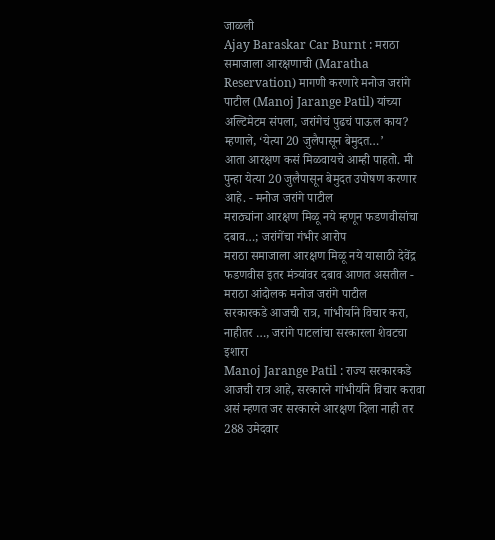जाळली
Ajay Baraskar Car Burnt : मराठा समाजाला आरक्षणाची (Maratha Reservation) मागणी करणारे मनोज जरांगे पाटील (Manoj Jarange Patil) यांच्या
अल्टिमेटम संपला, जरांगेचं पुढचं पाऊल काय? म्हणाले, ‘येत्या 20 जुलैपासून बेमुदत…’
आता आरक्षण कसं मिळवायचे आम्ही पाहतो. मी पुन्हा येत्या 20 जुलैपासून बेमुदत उपोषण करणार आहे. - मनोज जरांगे पाटील
मराठ्यांना आरक्षण मिळू नये म्हणून फडणवीसांचा दबाव…; जरांगेंचा गंभीर आरोप
मराठा समाजाला आरक्षण मिळू नये यासाठी देवेंद्र फडणवीस इतर मंत्र्यांवर दबाव आणत असतील - मराठा आंदोलक मनोज जरांगे पाटील
सरकारकडे आजची रात्र, गांभीर्याने विचार करा, नाहीतर …, जरांगे पाटलांचा सरकारला शेवटचा इशारा
Manoj Jarange Patil : राज्य सरकारकडे आजची रात्र आहे, सरकारने गांभीर्याने विचार करावा असं म्हणत जर सरकारने आरक्षण दिला नाही तर 288 उमेदवार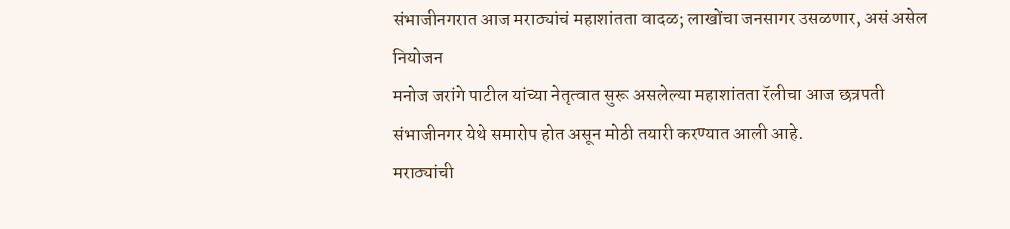संभाजीनगरात आज मराठ्यांचं महाशांतता वादळ; लाखोंचा जनसागर उसळणार, असं असेल नियोजन
मनोज जरांगे पाटील यांच्या नेतृत्वात सुरू असलेल्या महाशांतता रॅलीचा आज छत्रपती संभाजीनगर येथे समारोप होत असून मोठी तयारी करण्यात आली आहे.
मराठ्यांची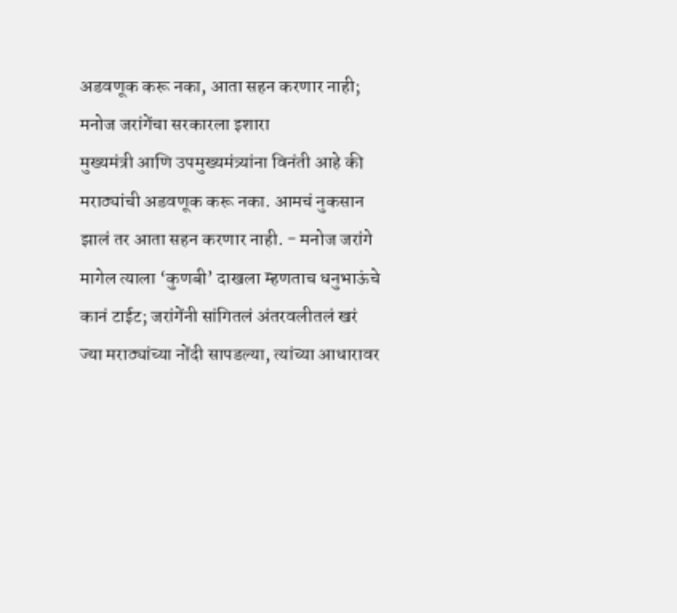अडवणूक करू नका, आता सहन करणार नाही; मनोज जरांगेंचा सरकारला इशारा
मुख्यमंत्री आणि उपमुख्यमंत्र्यांना विनंती आहे की मराठ्यांची अडवणूक करू नका. आमचं नुकसान झालं तर आता सहन करणार नाही. - मनोज जरांगे
मागेल त्याला ‘कुणबी’ दाखला म्हणताच धनुभाऊंचे कानं टाईट; जरांगेंनी सांगितलं अंतरवलीतलं खरं
ज्या मराठ्यांच्या नोंदी सापडल्या, त्यांच्या आधारावर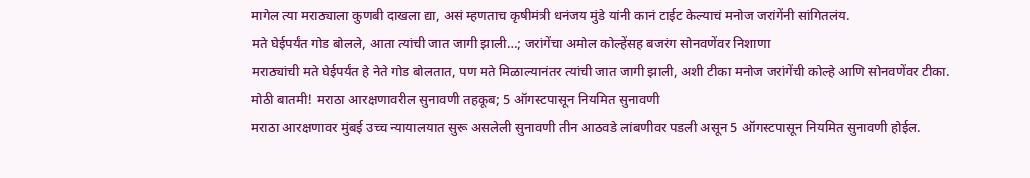मागेल त्या मराठ्याला कुणबी दाखला द्या, असं म्हणताच कृषीमंत्री धनंजय मुंडे यांनी कानं टाईट केल्याचं मनोज जरांगेंनी सांगितलंय.
मते घेईपर्यंत गोड बोलले, आता त्यांची जात जागी झाली…; जरांगेंचा अमोल कोल्हेंसह बजरंग सोनवणेंवर निशाणा
मराठ्यांची मते घेईपर्यंत हे नेते गोड बोलतात, पण मते मिळाल्यानंतर त्यांची जात जागी झाली, अशी टीका मनोज जरांगेंची कोल्हे आणि सोनवणेंवर टीका.
मोठी बातमी! मराठा आरक्षणावरील सुनावणी तहकूब; 5 ऑगस्टपासून नियमित सुनावणी
मराठा आरक्षणावर मुंबई उच्च न्यायालयात सुरू असलेली सुनावणी तीन आठवडे लांबणीवर पडली असून 5 ऑगस्टपासून नियमित सुनावणी होईल.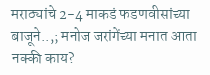मराठ्यांचे 2-4 माकडं फडणवीसांच्या बाजूने..,; मनोज जरांगेंच्या मनात आता नक्की काय?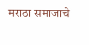मराठा समाजाचे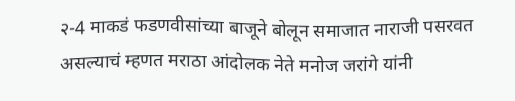२-4 माकडं फडणवीसांच्या बाजूने बोलून समाजात नाराजी पसरवत असल्याचं म्हणत मराठा आंदोलक नेते मनोज जरांगे यांनी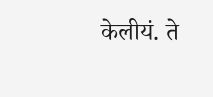केलीयं. ते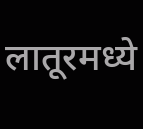लातूरमध्ये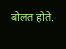बोलत होते.